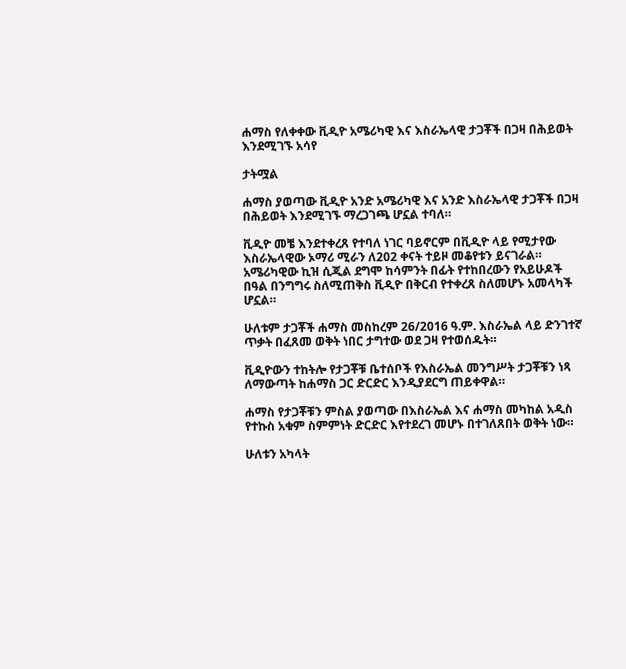ሐማስ የለቀቀው ቪዲዮ አሜሪካዊ እና እስራኤላዊ ታጋቾች በጋዛ በሕይወት እንደሚገኙ አሳየ

ታትሟል

ሐማስ ያወጣው ቪዲዮ አንድ አሜሪካዊ እና አንድ እስራኤላዊ ታጋቾች በጋዛ በሕይወት እንደሚገኙ ማረጋገጫ ሆኗል ተባለ።

ቪዲዮ መቼ እንደተቀረጸ የተባለ ነገር ባይኖርም በቪዲዮ ላይ የሚታየው እስራኤላዊው ኦማሪ ሚራን ለ202 ቀናት ተይዞ መቆየቱን ይናገራል። አሜሪካዊው ኪዝ ሲጂል ደግሞ ከሳምንት በፊት የተከበረውን የአይሁዶች በዓል በንግግሩ ስለሚጠቅስ ቪዲዮ በቅርብ የተቀረጸ ስለመሆኑ አመላካች ሆኗል።

ሁለቱም ታጋቾች ሐማስ መስከረም 26/2016 ዓ.ም. እስራኤል ላይ ድንገተኛ ጥቃት በፈጸመ ወቅት ነበር ታግተው ወደ ጋዛ የተወሰዱት።

ቪዲዮውን ተከትሎ የታጋቾቹ ቤተሰቦች የእስራኤል መንግሥት ታጋቾቹን ነጻ ለማውጣት ከሐማስ ጋር ድርድር እንዲያደርግ ጠይቀዋል።

ሐማስ የታጋቾቹን ምስል ያወጣው በእስራኤል እና ሐማስ መካከል አዲስ የተኩስ አቁም ስምምነት ድርድር እየተደረገ መሆኑ በተገለጸበት ወቅት ነው።

ሁለቱን አካላት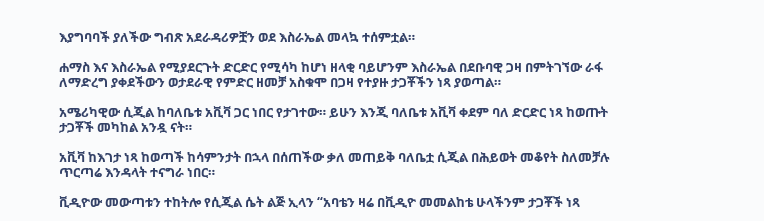እያግባባች ያለችው ግብጽ አደራዳሪዎቿን ወደ እስራኤል መላኳ ተሰምቷል።

ሐማስ እና እስራኤል የሚያደርጉት ድርድር የሚሳካ ከሆነ ዘላቂ ባይሆንም እስራኤል በደቡባዊ ጋዛ በምትገኘው ራፋ ለማድረግ ያቀደችውን ወታደራዊ የምድር ዘመቻ አስቁሞ በጋዛ የተያዙ ታጋቾችን ነጻ ያወጣል።

አሜሪካዊው ሲጂል ከባለቤቱ አቪቫ ጋር ነበር የታገተው። ይሁን እንጂ ባለቤቱ አቪቫ ቀደም ባለ ድርድር ነጻ ከወጡት ታጋቾች መካከል አንዷ ናት።

አቪቫ ከእገታ ነጻ ከወጣች ከሳምንታት በኋላ በሰጠችው ቃለ መጠይቅ ባለቤቷ ሲጂል በሕይወት መቆየት ስለመቻሉ ጥርጣሬ እንዳላት ተናግራ ነበር።

ቪዲዮው መውጣቱን ተከትሎ የሲጂል ሴት ልጅ ኢላን “አባቴን ዛሬ በቪዲዮ መመልከቴ ሁላችንም ታጋቾች ነጻ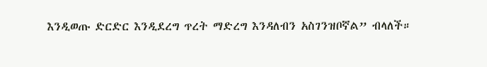እንዲወጡ ድርድር እንዲደረግ ጥረት ማድረግ እንዳለብን አስገንዝቦኛል” ብላለች።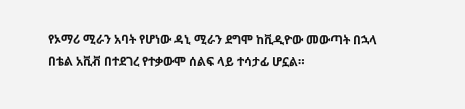የኦማሪ ሚራን አባት የሆነው ዳኒ ሚራን ደግሞ ከቪዲዮው መውጣት በኋላ በቴል አቪቭ በተደገረ የተቃውሞ ሰልፍ ላይ ተሳታፊ ሆኗል።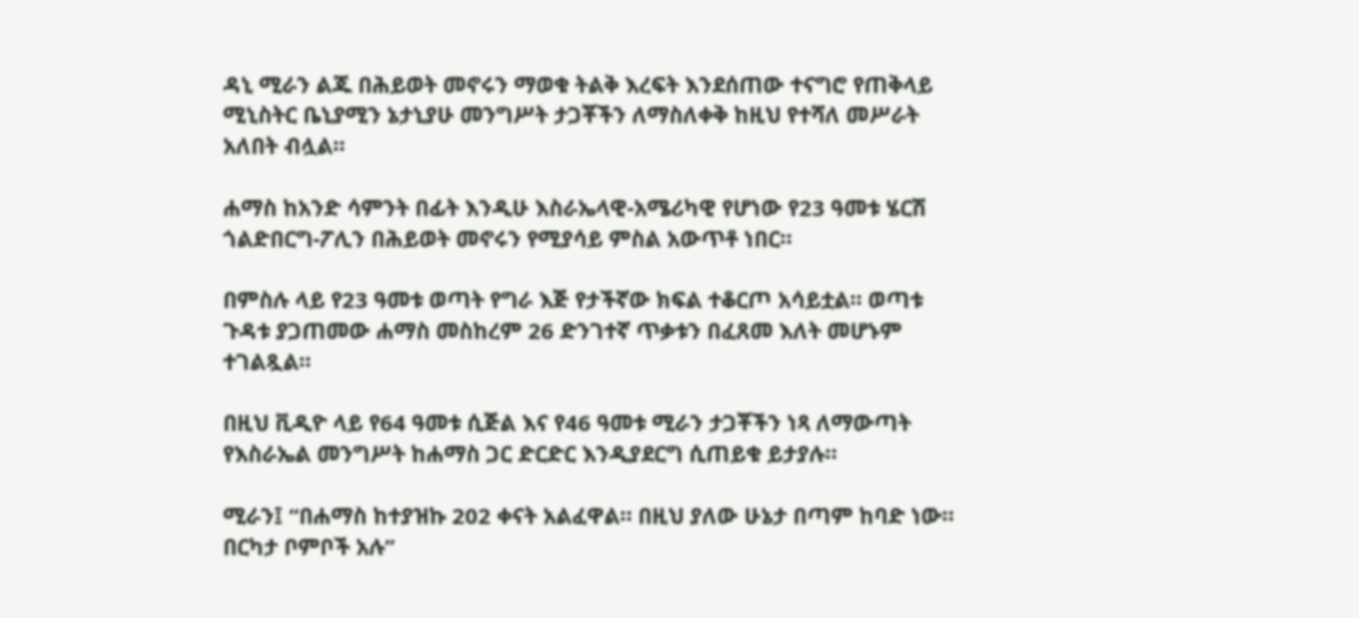ዳኒ ሚራን ልጁ በሕይወት መኖሩን ማወቁ ትልቅ እረፍት እንደሰጠው ተናግሮ የጠቅላይ ሚኒስትር ቤኒያሚን ኔታኒያሁ መንግሥት ታጋቾችን ለማስለቀቅ ከዚህ የተሻለ መሥራት አለበት ብሏል።

ሐማስ ከአንድ ሳምንት በፊት እንዲሁ እስራኤላዊ-አሜሪካዊ የሆነው የ23 ዓመቱ ሄርሽ ጎልድበርግ-ፖሊን በሕይወት መኖሩን የሚያሳይ ምስል አውጥቶ ነበር።

በምስሉ ላይ የ23 ዓመቱ ወጣት የግራ እጅ የታችኛው ክፍል ተቆርጦ አሳይቷል። ወጣቱ ጉዳቱ ያጋጠመው ሐማስ መስከረም 26 ድንገተኛ ጥቃቱን በፈጸመ እለት መሆኑም ተገልጿል።

በዚህ ቪዲዮ ላይ የ64 ዓመቱ ሲጅል እና የ46 ዓመቱ ሚራን ታጋቾችን ነጻ ለማውጣት የእስራኤል መንግሥት ከሐማስ ጋር ድርድር እንዲያደርግ ሲጠይቁ ይታያሉ።

ሚራን፤ “በሐማስ ከተያዝኩ 202 ቀናት አልፈዋል። በዚህ ያለው ሁኔታ በጣም ከባድ ነው። በርካታ ቦምቦች አሉ”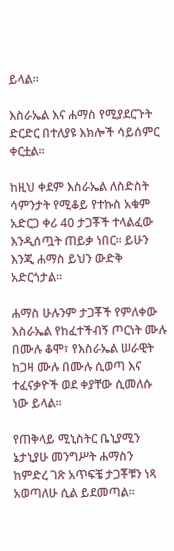ይላል።

እስራኤል እና ሐማስ የሚያደርጉት ድርድር በተለያዩ እክሎች ሳይሰምር ቀርቷል።

ከዚህ ቀደም እስራኤል ለስድስት ሳምንታት የሚቆይ የተኩስ አቁም አድርጋ ቀሪ 40 ታጋቾች ተላልፈው እንዲሰጧት ጠይቃ ነበር። ይሁን እንጂ ሐማስ ይህን ውድቅ አድርጎታል።

ሐማስ ሁሉንም ታጋቾች የምለቀው እስራኤል የከፈተችብኝ ጦርነት ሙሉ በሙሉ ቆሞ፣ የእስራኤል ሠራዊት ከጋዛ ሙሉ በሙሉ ሲወጣ እና ተፈናቃዮች ወደ ቀያቸው ሲመለሱ ነው ይላል።

የጠቅላይ ሚኒስትር ቤኒያሚን ኔታኒያሁ መንግሥት ሐማስን ከምድረ ገጽ አጥፍቼ ታጋቾቹን ነጻ አወጣለሁ ሲል ይደመጣል።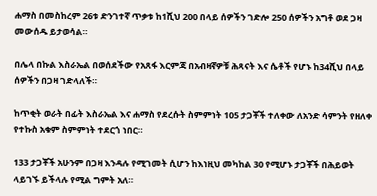ሐማስ በመስከረም 26ቱ ድንገተኛ ጥቃቱ ከ1ሺህ 200 በላይ ሰዎችን ገድሎ 250 ሰዎችን አግቶ ወደ ጋዛ መውሰዱ ይታወሳል።

በሌላ በኩል እስራኤል በወሰደችው የአጸፋ እርምጃ በአብዛኛዎቹ ሕጻናት እና ሴቶች የሆኑ ከ34ሺህ በላይ ሰዎችን በጋዛ ገድላለች።

ከጥቂት ወራት በፊት እስራኤል እና ሐማስ የደረሱት ስምምነት 105 ታጋቾች ተለቀው ለአንድ ሳምንት የዘለቀ የተኩስ አቁም ስምምነት ተደርጎ ነበር።

133 ታጋቾች አሁንም በጋዛ እንዳሉ የሚገመት ሲሆን ከእነዚህ መካከል 30 የሚሆኑ ታጋቾች በሕይወት ላይገኙ ይችላሉ የሚል ግምት አለ።